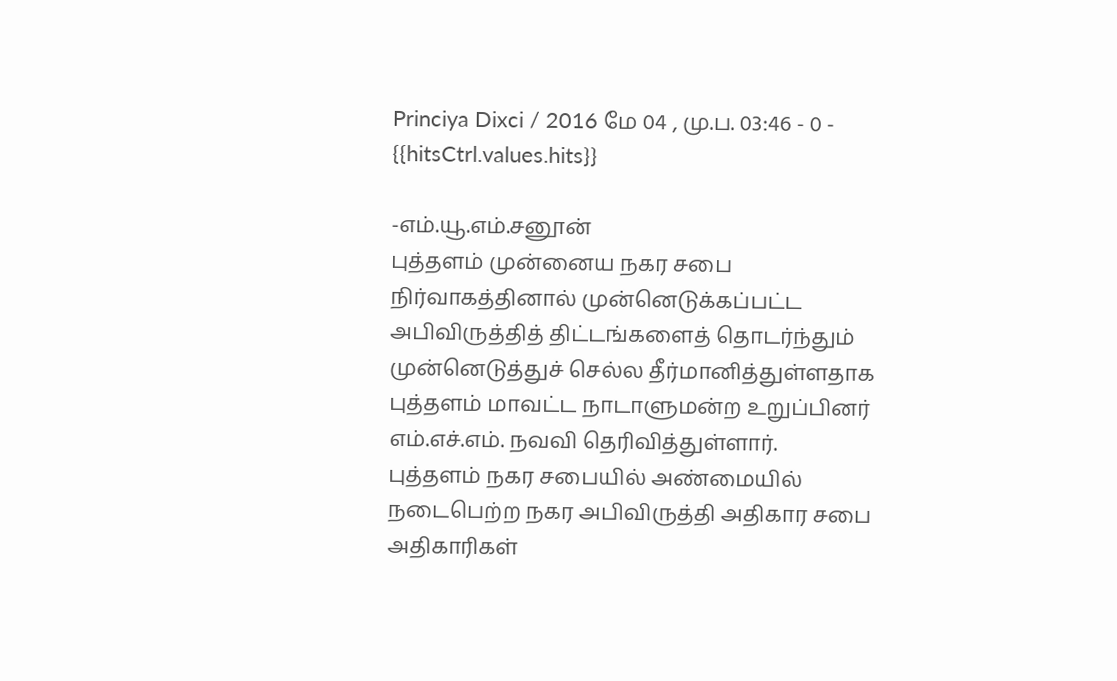Princiya Dixci / 2016 மே 04 , மு.ப. 03:46 - 0 - {{hitsCtrl.values.hits}}

-எம்.யூ.எம்.சனூன்
புத்தளம் முன்னைய நகர சபை நிர்வாகத்தினால் முன்னெடுக்கப்பட்ட அபிவிருத்தித் திட்டங்களைத் தொடர்ந்தும் முன்னெடுத்துச் செல்ல தீர்மானித்துள்ளதாக புத்தளம் மாவட்ட நாடாளுமன்ற உறுப்பினர் எம்.எச்.எம். நவவி தெரிவித்துள்ளார்.
புத்தளம் நகர சபையில் அண்மையில் நடைபெற்ற நகர அபிவிருத்தி அதிகார சபை அதிகாரிகள்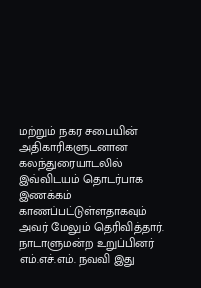மற்றும் நகர சபையின் அதிகாரிகளுடனான கலந்துரையாடலில் இவ்விடயம் தொடர்பாக இணக்கம் காணப்பட்டுள்ளதாகவும் அவர் மேலும் தெரிவித்தார்.
நாடாளுமன்ற உறுப்பினர் எம்.எச்.எம். நவவி இது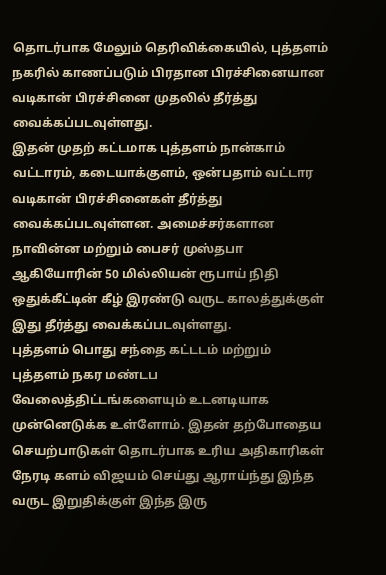தொடர்பாக மேலும் தெரிவிக்கையில், புத்தளம் நகரில் காணப்படும் பிரதான பிரச்சினையான வடிகான் பிரச்சினை முதலில் தீர்த்து வைக்கப்படவுள்ளது.
இதன் முதற் கட்டமாக புத்தளம் நான்காம் வட்டாரம், கடையாக்குளம், ஒன்பதாம் வட்டார வடிகான் பிரச்சினைகள் தீர்த்து வைக்கப்படவுள்ளன. அமைச்சர்களான நாவின்ன மற்றும் பைசர் முஸ்தபா ஆகியோரின் 50 மில்லியன் ரூபாய் நிதி ஒதுக்கீட்டின் கீழ் இரண்டு வருட காலத்துக்குள் இது தீர்த்து வைக்கப்படவுள்ளது.
புத்தளம் பொது சந்தை கட்டடம் மற்றும் புத்தளம் நகர மண்டப வேலைத்திட்டங்களையும் உடனடியாக முன்னெடுக்க உள்ளோம். இதன் தற்போதைய செயற்பாடுகள் தொடர்பாக உரிய அதிகாரிகள் நேரடி களம் விஜயம் செய்து ஆராய்ந்து இந்த வருட இறுதிக்குள் இந்த இரு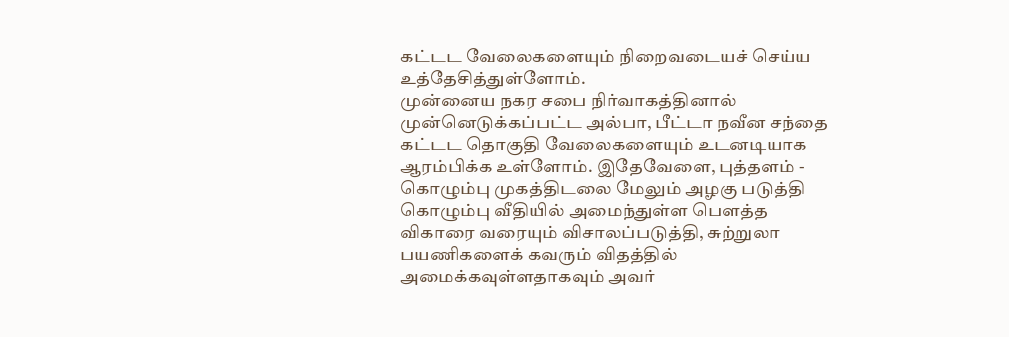கட்டட வேலைகளையும் நிறைவடையச் செய்ய உத்தேசித்துள்ளோம்.
முன்னைய நகர சபை நிர்வாகத்தினால் முன்னெடுக்கப்பட்ட அல்பா, பீட்டா நவீன சந்தை கட்டட தொகுதி வேலைகளையும் உடனடியாக ஆரம்பிக்க உள்ளோம். இதேவேளை, புத்தளம் - கொழும்பு முகத்திடலை மேலும் அழகு படுத்தி கொழும்பு வீதியில் அமைந்துள்ள பௌத்த விகாரை வரையும் விசாலப்படுத்தி, சுற்றுலா பயணிகளைக் கவரும் விதத்தில் அமைக்கவுள்ளதாகவும் அவர்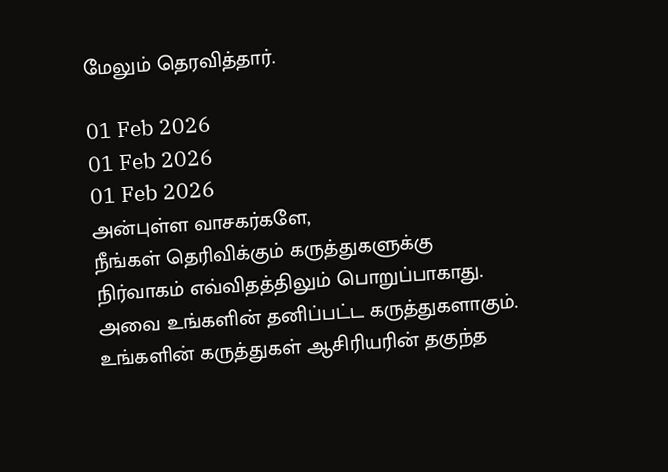மேலும் தெரவித்தார்.

01 Feb 2026
01 Feb 2026
01 Feb 2026
அன்புள்ள வாசகர்களே,
நீங்கள் தெரிவிக்கும் கருத்துகளுக்கு நிர்வாகம் எவ்விதத்திலும் பொறுப்பாகாது. அவை உங்களின் தனிப்பட்ட கருத்துகளாகும். உங்களின் கருத்துகள் ஆசிரியரின் தகுந்த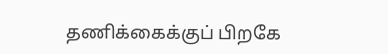தணிக்கைக்குப் பிறகே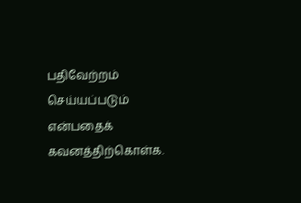பதிவேற்றம் செய்யப்படும் என்பதைக் கவனத்திற்கொள்க.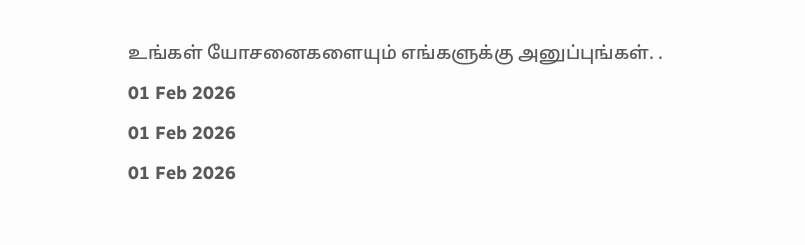உங்கள் யோசனைகளையும் எங்களுக்கு அனுப்புங்கள். .
01 Feb 2026
01 Feb 2026
01 Feb 2026